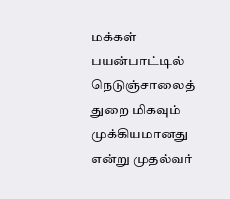மக்கள் பயன்பாட்டில் நெடுஞ்சாலைத் துறை மிகவும் முக்கியமானது என்று முதல்வர்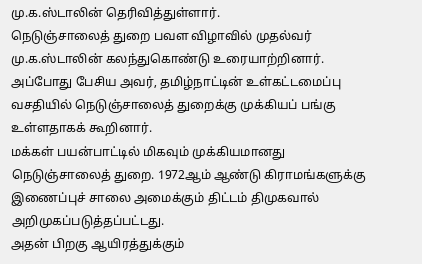மு.க.ஸ்டாலின் தெரிவித்துள்ளார்.
நெடுஞ்சாலைத் துறை பவள விழாவில் முதல்வர் மு.க.ஸ்டாலின் கலந்துகொண்டு உரையாற்றினார். அப்போது பேசிய அவர், தமிழ்நாட்டின் உள்கட்டமைப்பு வசதியில் நெடுஞ்சாலைத் துறைக்கு முக்கியப் பங்கு உள்ளதாகக் கூறினார்.
மக்கள் பயன்பாட்டில் மிகவும் முக்கியமானது நெடுஞ்சாலைத் துறை. 1972ஆம் ஆண்டு கிராமங்களுக்கு இணைப்புச் சாலை அமைக்கும் திட்டம் திமுகவால் அறிமுகப்படுத்தப்பட்டது.
அதன் பிறகு ஆயிரத்துக்கும்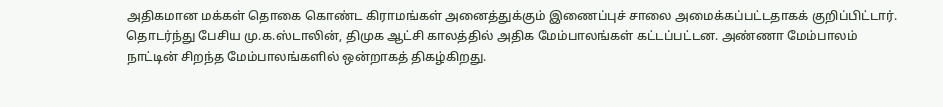அதிகமான மக்கள் தொகை கொண்ட கிராமங்கள் அனைத்துக்கும் இணைப்புச் சாலை அமைக்கப்பட்டதாகக் குறிப்பிட்டார்.
தொடர்ந்து பேசிய மு.க.ஸ்டாலின், திமுக ஆட்சி காலத்தில் அதிக மேம்பாலங்கள் கட்டப்பட்டன. அண்ணா மேம்பாலம் நாட்டின் சிறந்த மேம்பாலங்களில் ஒன்றாகத் திகழ்கிறது.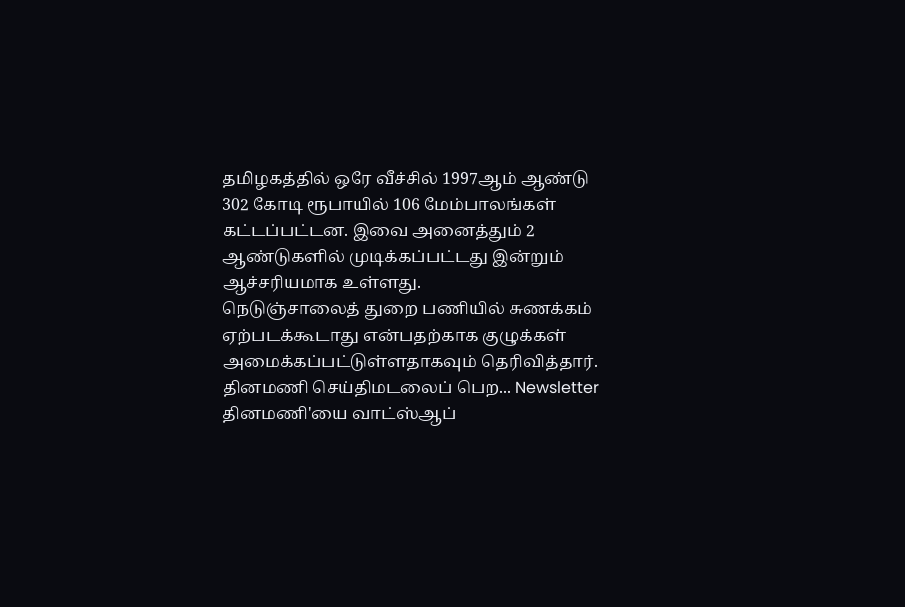தமிழகத்தில் ஒரே வீச்சில் 1997ஆம் ஆண்டு 302 கோடி ரூபாயில் 106 மேம்பாலங்கள் கட்டப்பட்டன. இவை அனைத்தும் 2 ஆண்டுகளில் முடிக்கப்பட்டது இன்றும் ஆச்சரியமாக உள்ளது.
நெடுஞ்சாலைத் துறை பணியில் சுணக்கம் ஏற்படக்கூடாது என்பதற்காக குழுக்கள் அமைக்கப்பட்டுள்ளதாகவும் தெரிவித்தார்.
தினமணி செய்திமடலைப் பெற... Newsletter
தினமணி'யை வாட்ஸ்ஆப்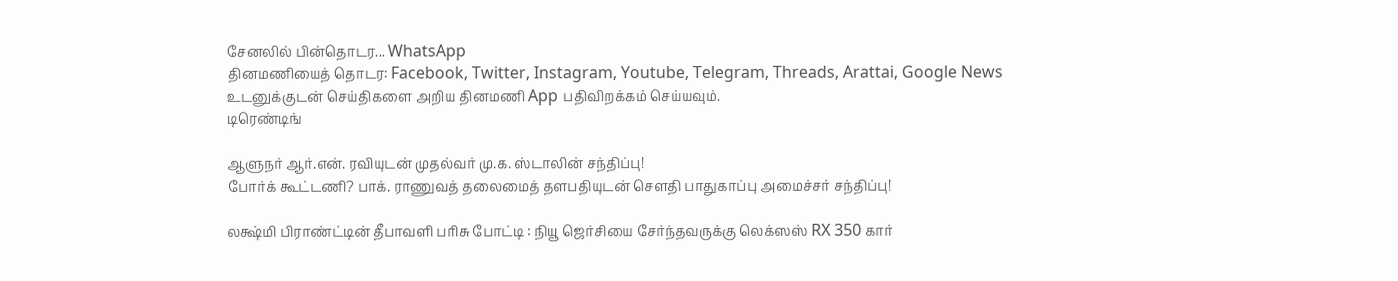சேனலில் பின்தொடர... WhatsApp
தினமணியைத் தொடர: Facebook, Twitter, Instagram, Youtube, Telegram, Threads, Arattai, Google News
உடனுக்குடன் செய்திகளை அறிய தினமணி App பதிவிறக்கம் செய்யவும்.
டிரெண்டிங்

ஆளுநர் ஆர்.என். ரவியுடன் முதல்வர் மு.க. ஸ்டாலின் சந்திப்பு!
போர்க் கூட்டணி? பாக். ராணுவத் தலைமைத் தளபதியுடன் சௌதி பாதுகாப்பு அமைச்சர் சந்திப்பு!

லக்ஷ்மி பிராண்ட்டின் தீபாவளி பரிசு போட்டி : நியூ ஜெர்சியை சேர்ந்தவருக்கு லெக்ஸஸ் RX 350 கார்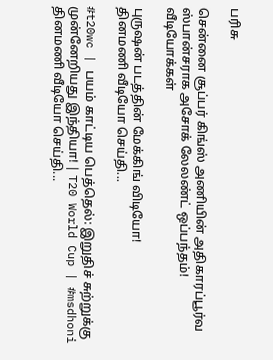பரிசு

சென்னை சூப்பர் கிங்ஸ் அணியின் அதிகாரப்பூர்வ ஸ்பான்சராக அசோக் லேலண்ட் ஒப்பந்தம்!
வீடியோக்கள்

புருஷன் படத்தின் மேக்கிங் விடியோ!
தினமணி வீடியோ செய்தி...

#t20wc | பயம் காட்டிய பெத்தெல்: இறுதிச் சுற்றுக்கு முன்னேறியது இந்தியா! | T20 World Cup | #msdhoni
தினமணி வீடியோ செய்தி...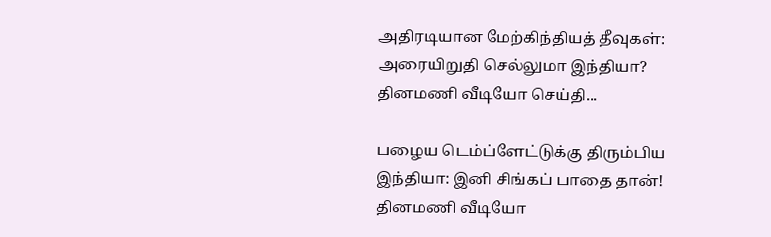அதிரடியான மேற்கிந்தியத் தீவுகள்: அரையிறுதி செல்லுமா இந்தியா?
தினமணி வீடியோ செய்தி...

பழைய டெம்ப்ளேட்டுக்கு திரும்பிய இந்தியா: இனி சிங்கப் பாதை தான்!
தினமணி வீடியோ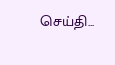செய்தி...